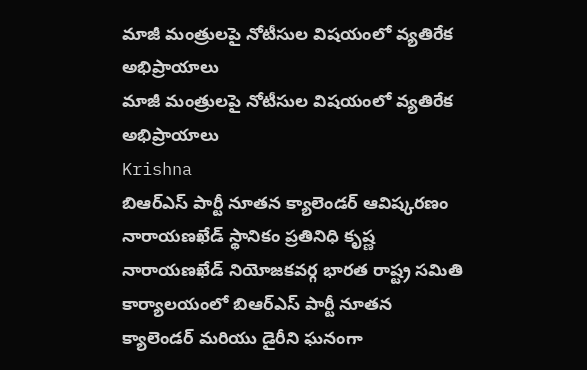మాజీ మంత్రులపై నోటీసుల విషయంలో వ్యతిరేక అభిప్రాయాలు
మాజీ మంత్రులపై నోటీసుల విషయంలో వ్యతిరేక అభిప్రాయాలు
Krishna
బిఆర్ఎస్ పార్టీ నూతన క్యాలెండర్ ఆవిష్కరణం
నారాయణఖేడ్ స్థానికం ప్రతినిధి కృష్ణ
నారాయణఖేడ్ నియోజకవర్గ భారత రాష్ట్ర సమితి కార్యాలయంలో బిఆర్ఎస్ పార్టీ నూతన క్యాలెండర్ మరియు డైరీని ఘనంగా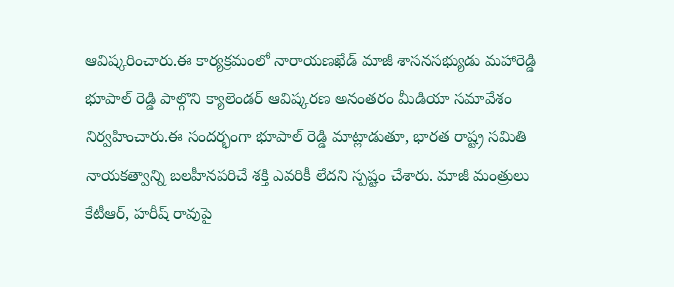ఆవిష్కరించారు.ఈ కార్యక్రమంలో నారాయణఖేడ్ మాజీ శాసనసభ్యుడు మహారెడ్డి భూపాల్ రెడ్డి పాల్గొని క్యాలెండర్ ఆవిష్కరణ అనంతరం మీడియా సమావేశం నిర్వహించారు.ఈ సందర్భంగా భూపాల్ రెడ్డి మాట్లాడుతూ, భారత రాష్ట్ర సమితి నాయకత్వాన్ని బలహీనపరిచే శక్తి ఎవరికీ లేదని స్పష్టం చేశారు. మాజీ మంత్రులు కేటీఆర్, హరీష్ రావుపై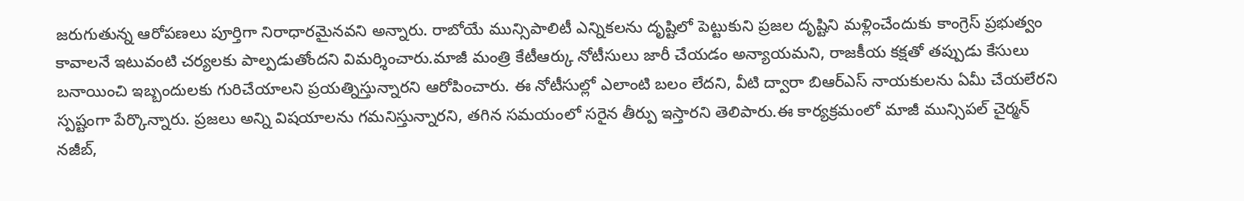జరుగుతున్న ఆరోపణలు పూర్తిగా నిరాధారమైనవని అన్నారు. రాబోయే మున్సిపాలిటీ ఎన్నికలను దృష్టిలో పెట్టుకుని ప్రజల దృష్టిని మళ్లించేందుకు కాంగ్రెస్ ప్రభుత్వం కావాలనే ఇటువంటి చర్యలకు పాల్పడుతోందని విమర్శించారు.మాజీ మంత్రి కేటీఆర్కు నోటీసులు జారీ చేయడం అన్యాయమని, రాజకీయ కక్షతో తప్పుడు కేసులు బనాయించి ఇబ్బందులకు గురిచేయాలని ప్రయత్నిస్తున్నారని ఆరోపించారు. ఈ నోటీసుల్లో ఎలాంటి బలం లేదని, వీటి ద్వారా బిఆర్ఎస్ నాయకులను ఏమీ చేయలేరని స్పష్టంగా పేర్కొన్నారు. ప్రజలు అన్ని విషయాలను గమనిస్తున్నారని, తగిన సమయంలో సరైన తీర్పు ఇస్తారని తెలిపారు.ఈ కార్యక్రమంలో మాజీ మున్సిపల్ చైర్మన్ నజీబ్,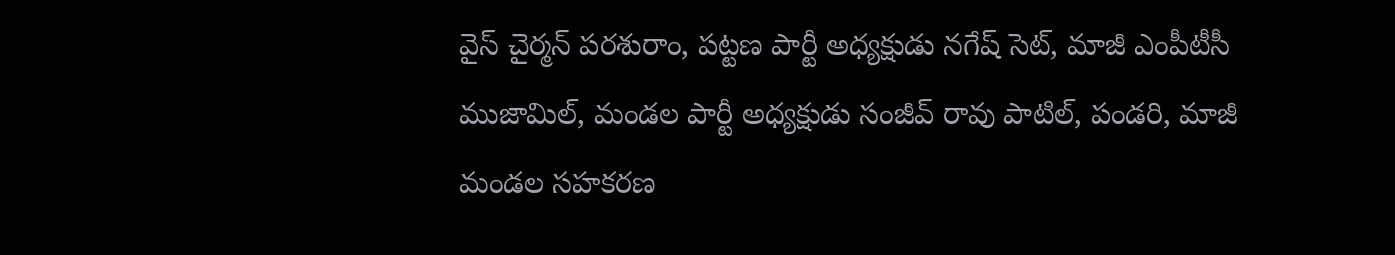వైస్ చైర్మన్ పరశురాం, పట్టణ పార్టీ అధ్యక్షుడు నగేష్ సెట్, మాజీ ఎంపీటీసీ ముజామిల్, మండల పార్టీ అధ్యక్షుడు సంజీవ్ రావు పాటిల్, పండరి, మాజీ మండల సహకరణ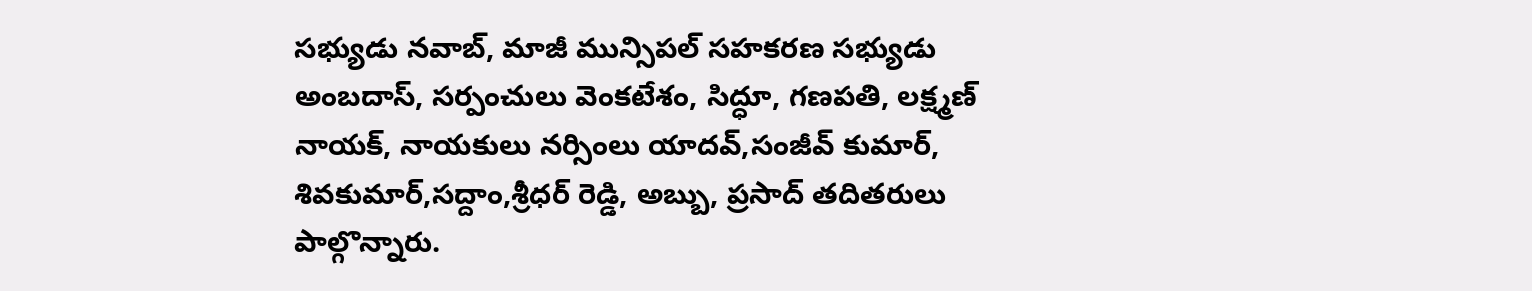సభ్యుడు నవాబ్, మాజీ మున్సిపల్ సహకరణ సభ్యుడు అంబదాస్, సర్పంచులు వెంకటేశం, సిద్ధూ, గణపతి, లక్ష్మణ్ నాయక్, నాయకులు నర్సింలు యాదవ్,సంజీవ్ కుమార్, శివకుమార్,సద్దాం,శ్రీధర్ రెడ్డి, అబ్బు, ప్రసాద్ తదితరులు పాల్గొన్నారు.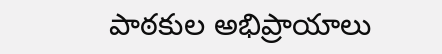పాఠకుల అభిప్రాయాలు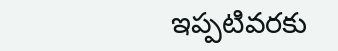ఇప్పటివరకు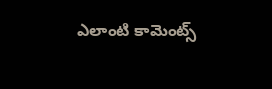ఎలాంటి కామెంట్స్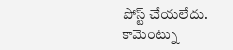పోస్ట్ చేయలేదు.
కామెంట్ను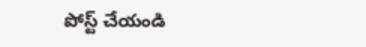పోస్ట్ చేయండి